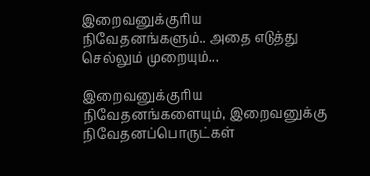இறைவனுக்குரிய நிவேதனங்களும்.. அதை எடுத்து செல்லும் முறையும்...

இறைவனுக்குரிய நிவேதனங்களையும், இறைவனுக்கு நிவேதனப்பொருட்கள்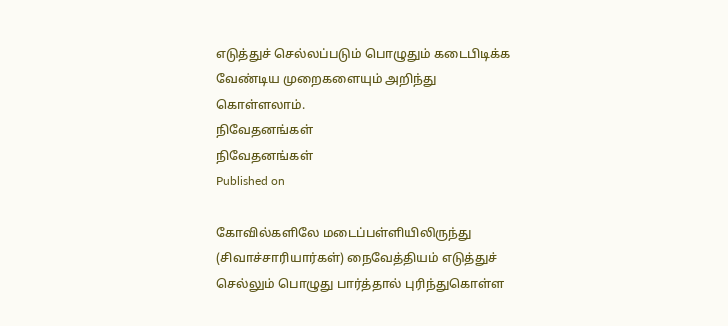எடுத்துச் செல்லப்படும் பொழுதும் கடைபிடிக்க வேண்டிய முறைகளையும் அறிந்து கொள்ளலாம்.
நிவேதனங்கள்
நிவேதனங்கள்
Published on

கோவில்களிலே மடைப்பள்ளியிலிருந்து (சிவாச்சாரியார்கள்) நைவேத்தியம் எடுத்துச் செல்லும் பொழுது பார்த்தால் புரிந்துகொள்ள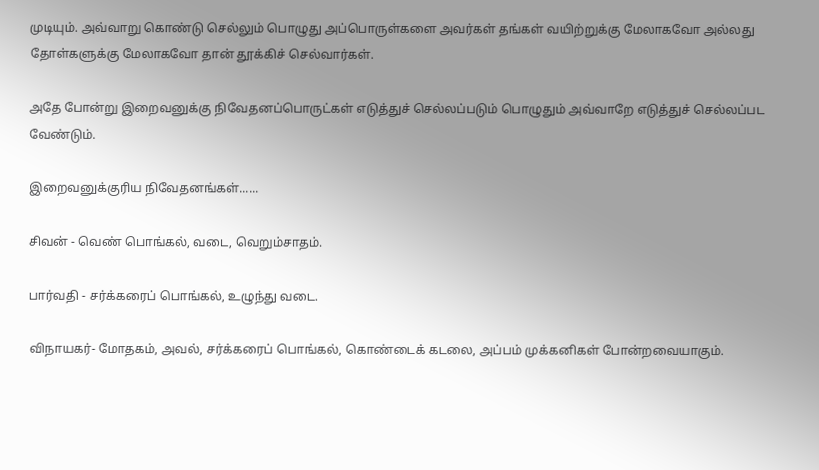முடியும். அவ்வாறு கொண்டு செல்லும் பொழுது அப்பொருள்களை அவர்கள் தங்கள் வயிற்றுக்கு மேலாகவோ அல்லது தோள்களுக்கு மேலாகவோ தான் தூக்கிச் செல்வார்கள்.

அதே போன்று இறைவனுக்கு நிவேதனப்பொருட்கள் எடுத்துச் செல்லப்படும் பொழுதும் அவ்வாறே எடுத்துச் செல்லப்பட வேண்டும்.

இறைவனுக்குரிய நிவேதனங்கள்......

சிவன் - வெண் பொங்கல், வடை, வெறும்சாதம்.

பார்வதி - சர்க்கரைப் பொங்கல், உழுந்து வடை.

விநாயகர்- மோதகம், அவல், சர்க்கரைப் பொங்கல், கொண்டைக் கடலை, அப்பம் முக்கனிகள் போன்றவையாகும்.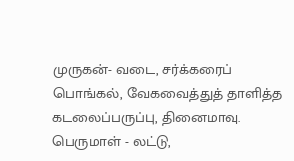முருகன்- வடை, சர்க்கரைப் பொங்கல், வேகவைத்துத் தாளித்த கடலைப்பருப்பு, தினைமாவு. பெருமாள் - லட்டு,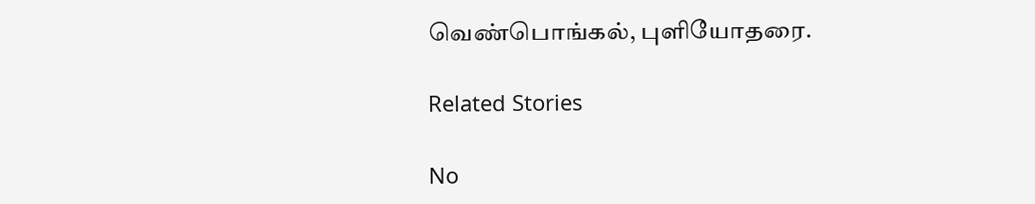வெண்பொங்கல், புளியோதரை.

Related Stories

No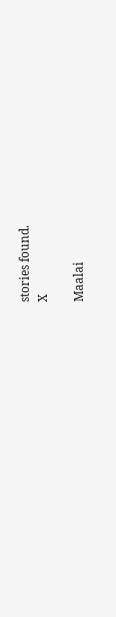stories found.
X

Maalai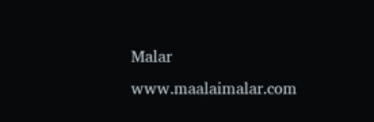Malar
www.maalaimalar.com